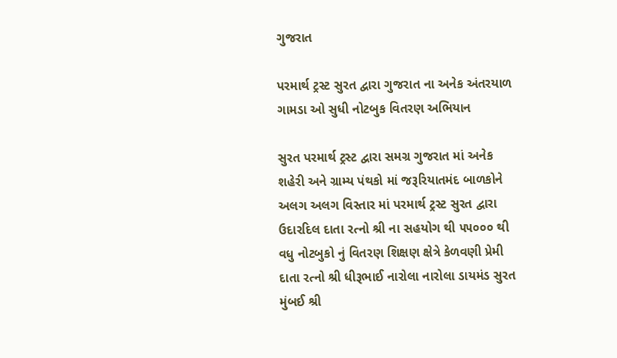ગુજરાત

પરમાર્થ ટ્રસ્ટ સુરત દ્વારા ગુજરાત ના અનેક અંતરયાળ ગામડા ઓ સુધી નોટબુક વિતરણ અભિયાન

સુરત પરમાર્થ ટ્રસ્ટ દ્વારા સમગ્ર ગુજરાત માં અનેક શહેરી અને ગ્રામ્ય પંથકો માં જરૂરિયાતમંદ બાળકોને અલગ અલગ વિસ્તાર માં પરમાર્થ ટ્રસ્ટ સુરત દ્વારા ઉદારદિલ દાતા રત્નો શ્રી ના સહયોગ થી ૫૫૦૦૦ થી વધુ નોટબુકો નું વિતરણ શિક્ષણ ક્ષેત્રે કેળવણી પ્રેમી દાતા રત્નો શ્રી ધીરૂભાઈ નારોલા નારોલા ડાયમંડ સુરત મુંબઈ શ્રી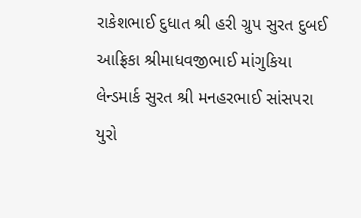રાકેશભાઈ દુધાત શ્રી હરી ગ્રુપ સુરત દુબઈ આફ્રિકા શ્રીમાધવજીભાઈ માંગુકિયા લેન્ડમાર્ક સુરત શ્રી મનહરભાઈ સાંસપરા યુરો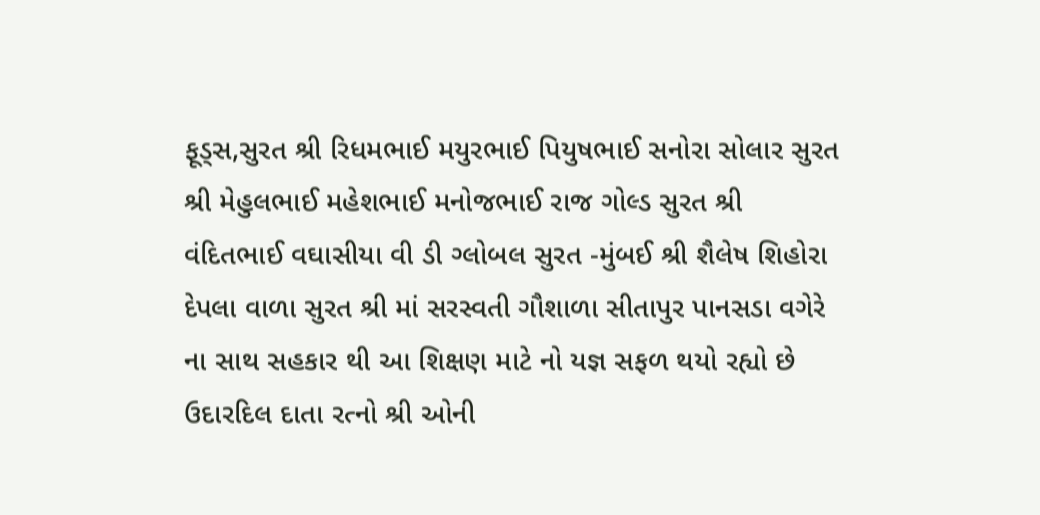ફૂડ્સ,સુરત શ્રી રિધમભાઈ મયુરભાઈ પિયુષભાઈ સનોરા સોલાર સુરત શ્રી મેહુલભાઈ મહેશભાઈ મનોજભાઈ રાજ ગોલ્ડ સુરત શ્રી વંદિતભાઈ વઘાસીયા વી ડી ગ્લોબલ સુરત -મુંબઈ શ્રી શૈલેષ શિહોરા દેપલા વાળા સુરત શ્રી માં સરસ્વતી ગૌશાળા સીતાપુર પાનસડા વગેરે ના સાથ સહકાર થી આ શિક્ષણ માટે નો યજ્ઞ સફળ થયો રહ્યો છે ઉદારદિલ દાતા રત્નો શ્રી ઓની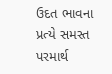ઉદત ભાવના પ્રત્યે સમસ્ત પરમાર્થ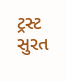ટ્રસ્ટ સુરત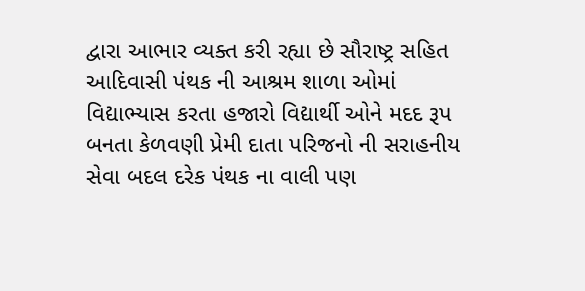દ્વારા આભાર વ્યક્ત કરી રહ્યા છે સૌરાષ્ટ્ર સહિત આદિવાસી પંથક ની આશ્રમ શાળા ઓમાં વિદ્યાભ્યાસ કરતા હજારો વિદ્યાર્થી ઓને મદદ રૂપ બનતા કેળવણી પ્રેમી દાતા પરિજનો ની સરાહનીય સેવા બદલ દરેક પંથક ના વાલી પણ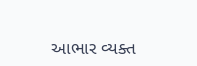આભાર વ્યક્ત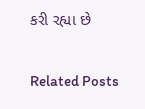કરી રહ્યા છે

Related Posts